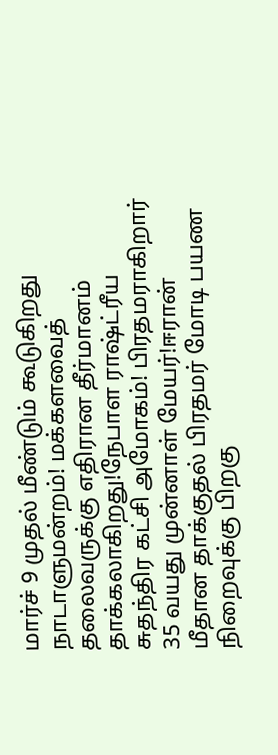மார்ச் 9 முதல் மீண்டும் கூடுகிறது நாடாளுமன்றம்! மக்களவைத் தலைவருக்கு எதிரான தீர்மானம் தாக்கலாகிறது!நேபாள ராஷ்ட்ரீய சுதந்திர கட்சி அமோகம்! பிரதமராகிறார் 35 வயது முன்னாள் மேயர்!ஈரான் மீதான தாக்குதல் பிரதமர் மோடி பயண நிறைவுக்கு பிறகு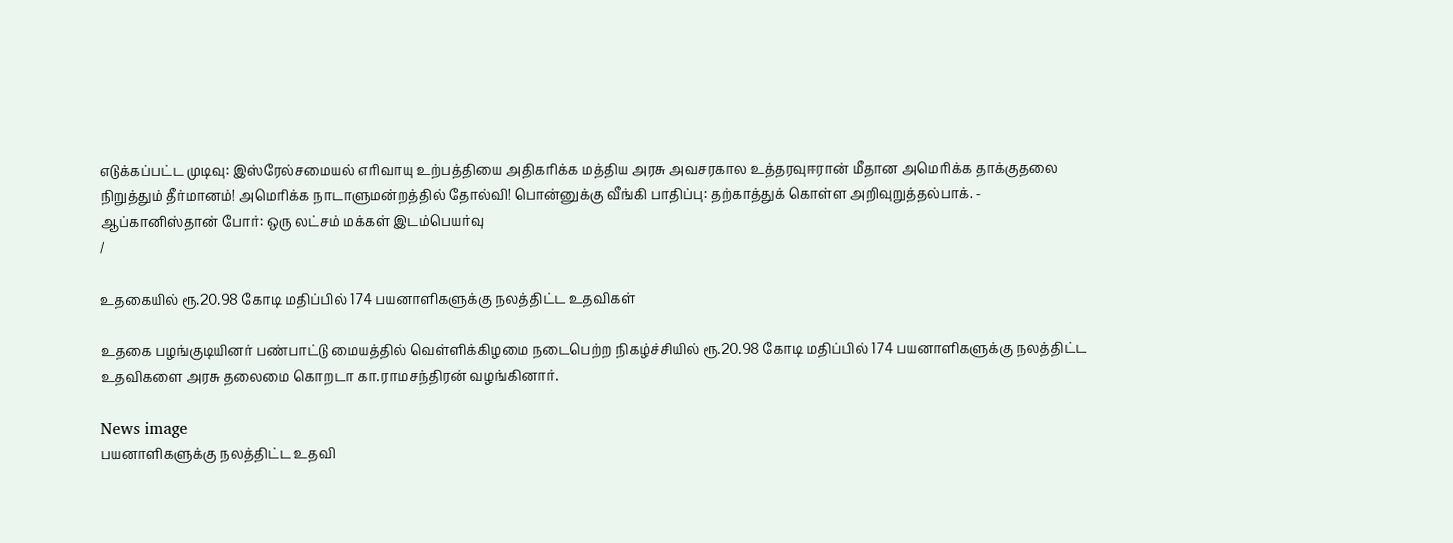எடுக்கப்பட்ட முடிவு: இஸ்ரேல்சமையல் எரிவாயு உற்பத்தியை அதிகரிக்க மத்திய அரசு அவசரகால உத்தரவுஈரான் மீதான அமெரிக்க தாக்குதலை நிறுத்தும் தீர்மானம்! அமெரிக்க நாடாளுமன்றத்தில் தோல்வி! பொன்னுக்கு வீங்கி பாதிப்பு: தற்காத்துக் கொள்ள அறிவுறுத்தல்பாக். - ஆப்கானிஸ்தான் போர்: ஒரு லட்சம் மக்கள் இடம்பெயர்வு
/

உதகையில் ரூ.20.98 கோடி மதிப்பில் 174 பயனாளிகளுக்கு நலத்திட்ட உதவிகள்

உதகை பழங்குடியினர் பண்பாட்டு மையத்தில் வெள்ளிக்கிழமை நடைபெற்ற நிகழ்ச்சியில் ரூ.20.98 கோடி மதிப்பில் 174 பயனாளிகளுக்கு நலத்திட்ட உதவிகளை அரசு தலைமை கொறடா கா.ராமசந்திரன் வழங்கினார்.

News image
பயனாளிகளுக்கு நலத்திட்ட உதவி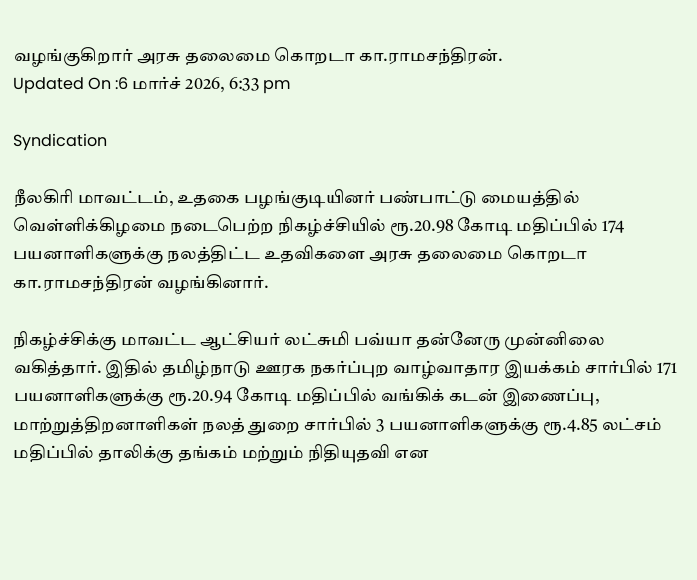வழங்குகிறார் அரசு தலைமை கொறடா கா.ராமசந்திரன்.
Updated On :6 மார்ச் 2026, 6:33 pm

Syndication

நீலகிரி மாவட்டம், உதகை பழங்குடியினர் பண்பாட்டு மையத்தில் வெள்ளிக்கிழமை நடைபெற்ற நிகழ்ச்சியில் ரூ.20.98 கோடி மதிப்பில் 174 பயனாளிகளுக்கு நலத்திட்ட உதவிகளை அரசு தலைமை கொறடா கா.ராமசந்திரன் வழங்கினார்.

நிகழ்ச்சிக்கு மாவட்ட ஆட்சியர் லட்சுமி பவ்யா தன்னேரு முன்னிலை வகித்தார். இதில் தமிழ்நாடு ஊரக நகர்ப்புற வாழ்வாதார இயக்கம் சார்பில் 171 பயனாளிகளுக்கு ரூ.20.94 கோடி மதிப்பில் வங்கிக் கடன் இணைப்பு, மாற்றுத்திறனாளிகள் நலத் துறை சார்பில் 3 பயனாளிகளுக்கு ரூ.4.85 லட்சம் மதிப்பில் தாலிக்கு தங்கம் மற்றும் நிதியுதவி என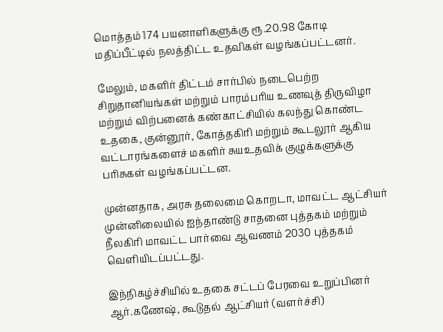மொத்தம் 174 பயனாளிகளுக்கு ரூ.20.98 கோடி மதிப்பீட்டில் நலத்திட்ட உதவிகள் வழங்கப்பட்டனர்.

மேலும், மகளிர் திட்டம் சார்பில் நடைபெற்ற சிறுதானியங்கள் மற்றும் பாரம்பரிய உணவுத் திருவிழா மற்றும் விற்பனைக் கண்காட்சியில் கலந்து கொண்ட உதகை, குன்னூர், கோத்தகிரி மற்றும் கூடலூர் ஆகிய வட்டாரங்களைச் மகளிர் சுயஉதவிக் குழுக்களுக்கு பரிசுகள் வழங்கப்பட்டன.

முன்னதாக, அரசு தலைமை கொறடா, மாவட்ட ஆட்சியர் முன்னிலையில் ஐந்தாண்டு சாதனை புத்தகம் மற்றும் நீலகிரி மாவட்ட பார்வை ஆவணம் 2030 புத்தகம் வெளியிடப்பட்டது.

இந்நிகழ்ச்சியில் உதகை சட்டப் பேரவை உறுப்பினர் ஆர்.கணேஷ், கூடுதல் ஆட்சியர் (வளர்ச்சி)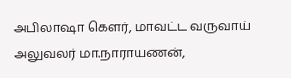அபிலாஷா கௌர், மாவட்ட வருவாய் அலுவலர் மா.நாராயணன்,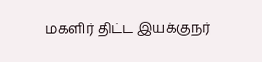மகளிர் திட்ட இயக்குநர்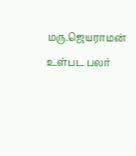மரு.ஜெயராமன் உள்பட பலர்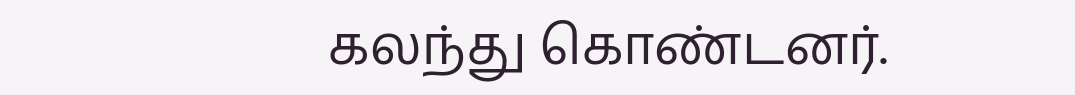கலந்து கொண்டனர்.